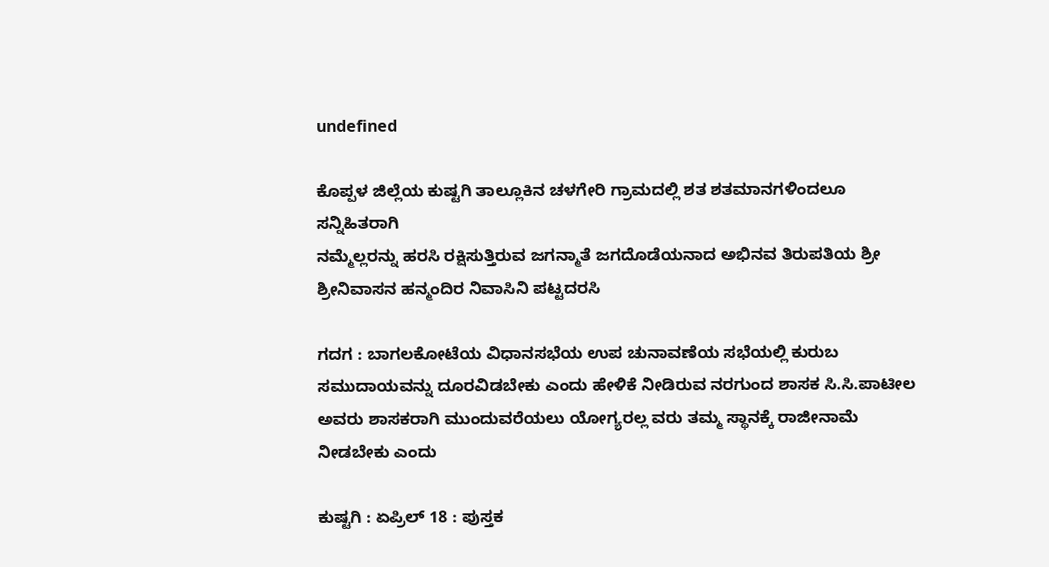undefined

ಕೊಪ್ಪಳ ಜಿಲ್ಲೆಯ ಕುಷ್ಟಗಿ ತಾಲ್ಲೂಕಿನ ಚಳಗೇರಿ ಗ್ರಾಮದಲ್ಲಿ ಶತ ಶತಮಾನಗಳಿಂದಲೂ ಸನ್ನಿಹಿತರಾಗಿ
ನಮ್ಮೆಲ್ಲರನ್ನು ಹರಸಿ ರಕ್ಷಿಸುತ್ತಿರುವ ಜಗನ್ಮಾತೆ ಜಗದೊಡೆಯನಾದ ಅಭಿನವ ತಿರುಪತಿಯ ಶ್ರೀ ಶ್ರೀನಿವಾಸನ ಹನ್ಮಂದಿರ ನಿವಾಸಿನಿ ಪಟ್ಟದರಸಿ

ಗದಗ : ಬಾಗಲಕೋಟೆಯ ವಿಧಾನಸಭೆಯ ಉಪ ಚುನಾವಣೆಯ ಸಭೆಯಲ್ಲಿ ಕುರುಬ ಸಮುದಾಯವನ್ನು ದೂರವಿಡಬೇಕು ಎಂದು ಹೇಳಿಕೆ ನೀಡಿರುವ ನರಗುಂದ ಶಾಸಕ ಸಿ.ಸಿ.ಪಾಟೀಲ ಅವರು ಶಾಸಕರಾಗಿ ಮುಂದುವರೆಯಲು ಯೋಗ್ಯರಲ್ಲ ವರು ತಮ್ಮ ಸ್ಥಾನಕ್ಕೆ ರಾಜೀನಾಮೆ ನೀಡಬೇಕು ಎಂದು

ಕುಷ್ಟಗಿ : ಏಪ್ರಿಲ್ 18 : ಪುಸ್ತಕ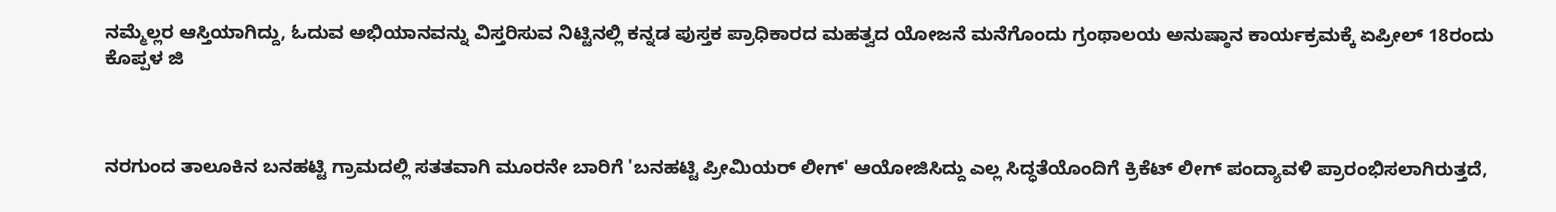ನಮ್ಮೆಲ್ಲರ ಆಸ್ತಿಯಾಗಿದ್ದು, ಓದುವ ಅಭಿಯಾನವನ್ನು ವಿಸ್ತರಿಸುವ ನಿಟ್ಟಿನಲ್ಲಿ ಕನ್ನಡ ಪುಸ್ತಕ ಪ್ರಾಧಿಕಾರದ ಮಹತ್ವದ ಯೋಜನೆ ಮನೆಗೊಂದು ಗ್ರಂಥಾಲಯ ಅನುಷ್ಠಾನ ಕಾರ್ಯಕ್ರಮಕ್ಕೆ ಏಪ್ರೀಲ್ 18ರಂದು ಕೊಪ್ಪಳ ಜಿ



ನರಗುಂದ ತಾಲೂಕಿನ ಬನಹಟ್ಟಿ ಗ್ರಾಮದಲ್ಲಿ ಸತತವಾಗಿ ಮೂರನೇ ಬಾರಿಗೆ 'ಬನಹಟ್ಟಿ ಪ್ರೀಮಿಯರ್ ಲೀಗ್' ಆಯೋಜಿಸಿದ್ದು ಎಲ್ಲ ಸಿದ್ಧತೆಯೊಂದಿಗೆ ಕ್ರಿಕೆಟ್ ಲೀಗ್ ಪಂದ್ಯಾವಳಿ ಪ್ರಾರಂಭಿಸಲಾಗಿರುತ್ತದೆ,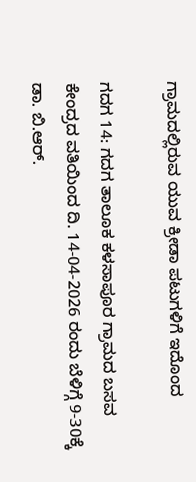ಗ್ರಾಮದಲ್ಲಿರುವ ಯುವ ಕ್ರೀಡಾ ಪಟುಗಳಿಗೆ ಇದೊಂದ

ಗದಗ 14: ಗದಗ ತಾಲೂಕ ಕಳಸಾಪೂರ ಗ್ರಾಮದ ಬಸವ ಕೇಂದ್ರದ ವತಿಯಿಂದ ದಿ. 14-04-2026 ರಂದು ಬೆಳಿಗ್ಗೆ 9-30ಕ್ಕೆ ಡಾ. ಬಿ.ಆರ್.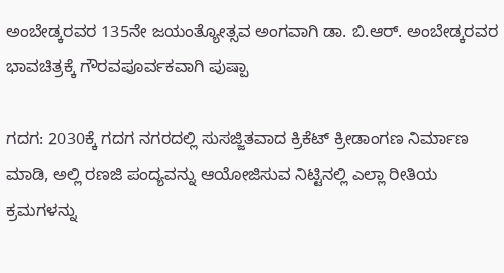ಅಂಬೇಡ್ಕರವರ 135ನೇ ಜಯಂತ್ಯೋತ್ಸವ ಅಂಗವಾಗಿ ಡಾ. ಬಿ.ಆರ್. ಅಂಬೇಡ್ಕರವರ ಭಾವಚಿತ್ರಕ್ಕೆ ಗೌರವಪೂರ್ವಕವಾಗಿ ಪುಷ್ಪಾ

ಗದಗ: 2030ಕ್ಕೆ ಗದಗ ನಗರದಲ್ಲಿ ಸುಸಜ್ಜಿತವಾದ ಕ್ರಿಕೆಟ್ ಕ್ರೀಡಾಂಗಣ ನಿರ್ಮಾಣ ಮಾಡಿ, ಅಲ್ಲಿ ರಣಜಿ ಪಂದ್ಯವನ್ನು ಆಯೋಜಿಸುವ ನಿಟ್ಟಿನಲ್ಲಿ ಎಲ್ಲಾ ರೀತಿಯ ಕ್ರಮಗಳನ್ನು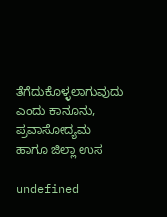ತೆಗೆದುಕೊಳ್ಳಲಾಗುವುದು ಎಂದು ಕಾನೂನು, ಪ್ರವಾಸೋದ್ಯಮ ಹಾಗೂ ಜಿಲ್ಲಾ ಉಸ

undefined